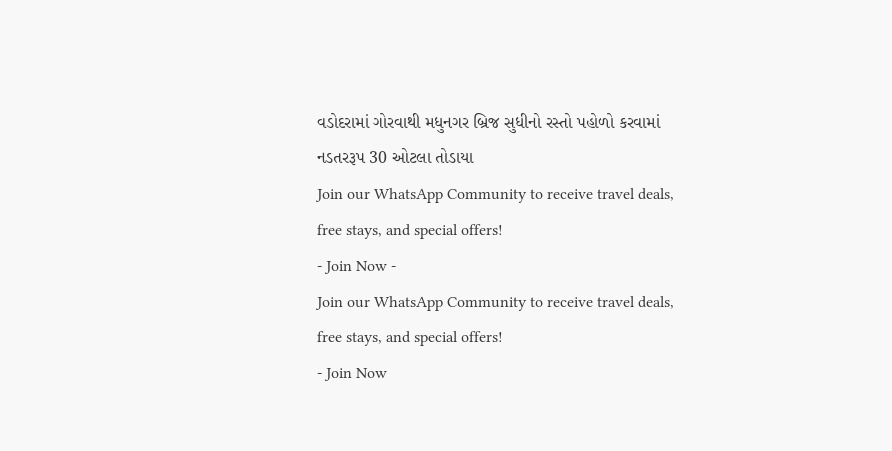વડોદરામાં ગોરવાથી મધુનગર બ્રિજ સુધીનો રસ્તો પહોળો કરવામાં નડતરરૂપ 30 ઓટલા તોડાયા
Join our WhatsApp Community to receive travel deals, free stays, and special offers!
- Join Now -
Join our WhatsApp Community to receive travel deals, free stays, and special offers!
- Join Now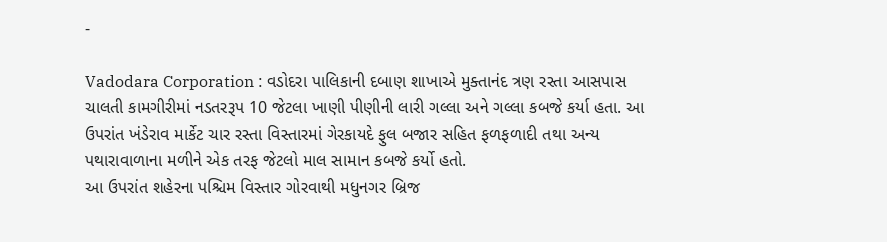-

Vadodara Corporation : વડોદરા પાલિકાની દબાણ શાખાએ મુક્તાનંદ ત્રણ રસ્તા આસપાસ ચાલતી કામગીરીમાં નડતરરૂપ 10 જેટલા ખાણી પીણીની લારી ગલ્લા અને ગલ્લા કબજે કર્યા હતા. આ ઉપરાંત ખંડેરાવ માર્કેટ ચાર રસ્તા વિસ્તારમાં ગેરકાયદે ફુલ બજાર સહિત ફળફળાદી તથા અન્ય પથારાવાળાના મળીને એક તરફ જેટલો માલ સામાન કબજે કર્યો હતો.
આ ઉપરાંત શહેરના પશ્ચિમ વિસ્તાર ગોરવાથી મધુનગર બ્રિજ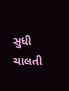સુધી ચાલતી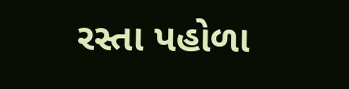રસ્તા પહોળા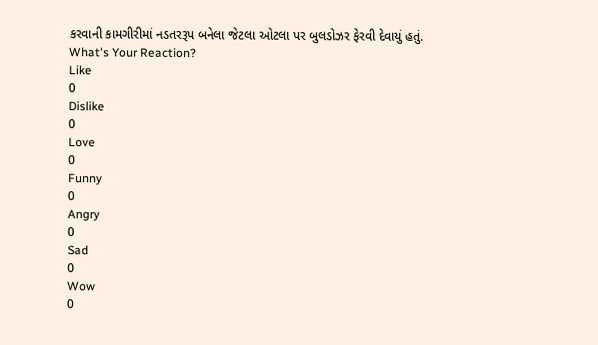કરવાની કામગીરીમાં નડતરરૂપ બનેલા જેટલા ઓટલા પર બુલડોઝર ફેરવી દેવાયું હતું.
What's Your Reaction?
Like
0
Dislike
0
Love
0
Funny
0
Angry
0
Sad
0
Wow
0